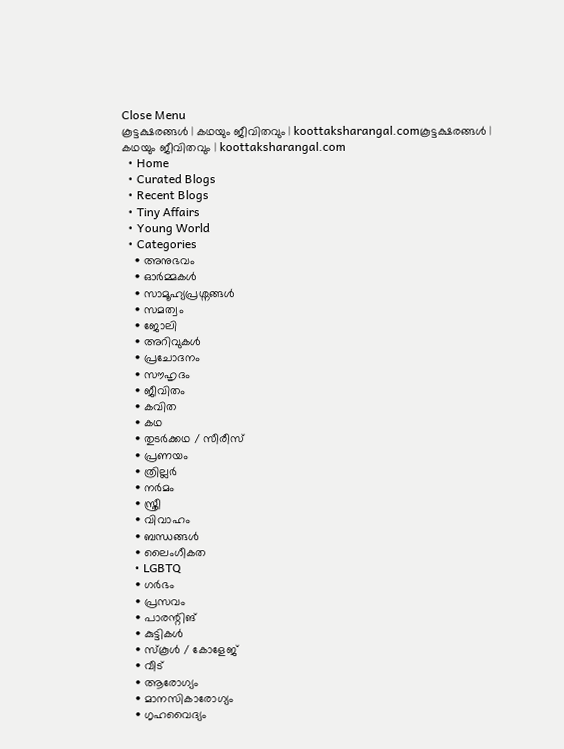Close Menu
കൂട്ടക്ഷരങ്ങൾ | കഥയും ജീവിതവും | koottaksharangal.comകൂട്ടക്ഷരങ്ങൾ | കഥയും ജീവിതവും | koottaksharangal.com
  • Home
  • Curated Blogs
  • Recent Blogs
  • Tiny Affairs
  • Young World
  • Categories
    • അനുഭവം
    • ഓർമ്മകൾ
    • സാമൂഹ്യപ്രശ്നങ്ങൾ
    • സമത്വം
    • ജോലി
    • അറിവുകൾ
    • പ്രചോദനം
    • സൗഹൃദം
    • ജീവിതം
    • കവിത
    • കഥ
    • തുടർക്കഥ / സീരീസ്
    • പ്രണയം
    • ത്രില്ലർ
    • നര്‍മം
    • സ്ത്രീ
    • വിവാഹം
    • ബന്ധങ്ങൾ
    • ലൈംഗീകത
    • LGBTQ
    • ഗർഭം
    • പ്രസവം
    • പാരന്റിങ്
    • കുട്ടികൾ
    • സ്‌കൂൾ / കോളേജ്
    • വീട്
    • ആരോഗ്യം
    • മാനസികാരോഗ്യം
    • ഗൃഹവൈദ്യം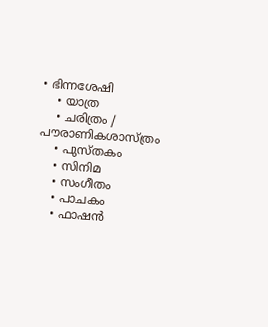• ഭിന്നശേഷി
    • യാത്ര
    • ചരിത്രം / പൗരാണികശാസ്ത്രം
    • പുസ്‌തകം
    • സിനിമ
    • സംഗീതം
    • പാചകം
    • ഫാഷൻ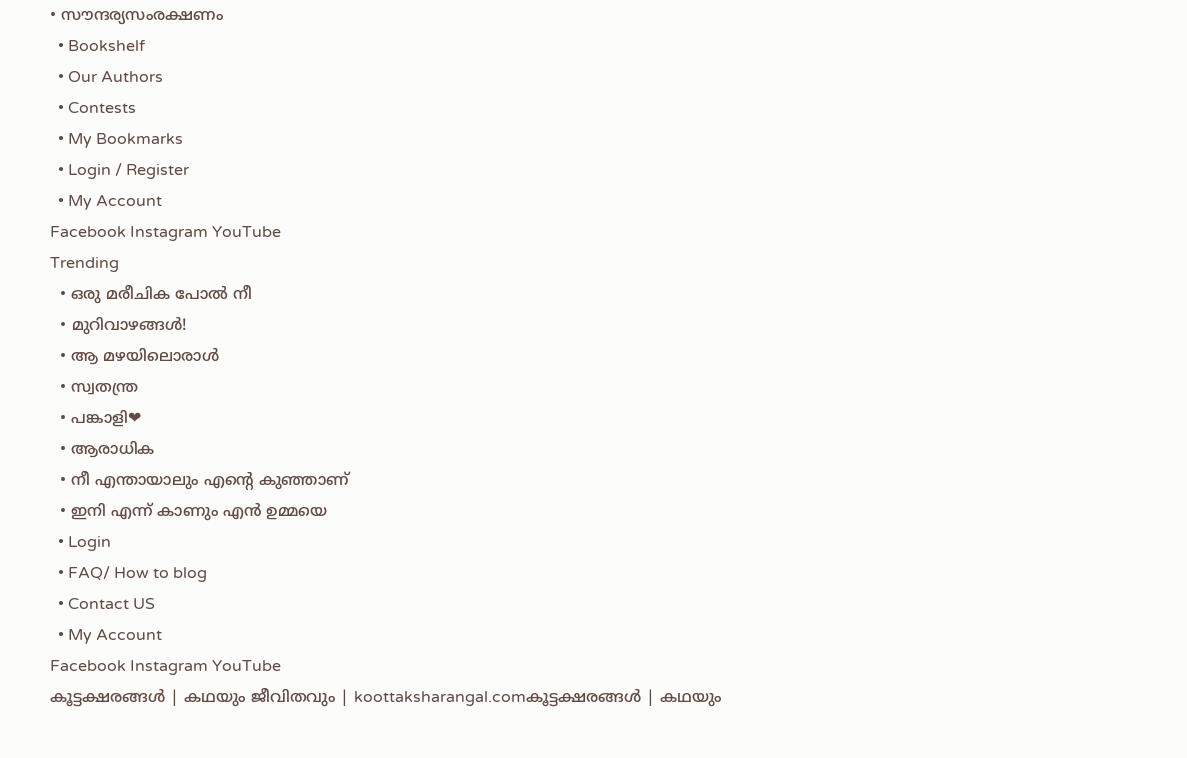• സൗന്ദര്യസംരക്ഷണം
  • Bookshelf
  • Our Authors
  • Contests
  • My Bookmarks
  • Login / Register
  • My Account
Facebook Instagram YouTube
Trending
  • ഒരു മരീചിക പോൽ നീ
  • മുറിവാഴങ്ങൾ!
  • ആ മഴയിലൊരാൾ
  • സ്വതന്ത്ര
  • പങ്കാളി❤
  • ആരാധിക
  • നീ എന്തായാലും എന്റെ കുഞ്ഞാണ്
  • ഇനി എന്ന് കാണും എൻ ഉമ്മയെ
  • Login
  • FAQ/ How to blog
  • Contact US
  • My Account
Facebook Instagram YouTube
കൂട്ടക്ഷരങ്ങൾ | കഥയും ജീവിതവും | koottaksharangal.comകൂട്ടക്ഷരങ്ങൾ | കഥയും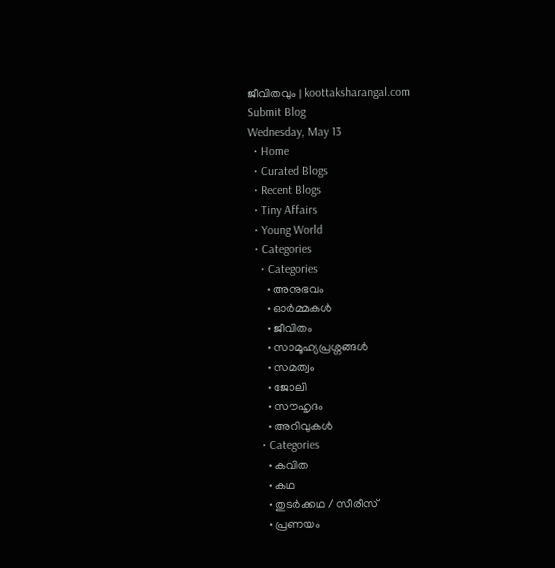ജീവിതവും | koottaksharangal.com
Submit Blog
Wednesday, May 13
  • Home
  • Curated Blogs
  • Recent Blogs
  • Tiny Affairs
  • Young World
  • Categories
    • Categories
      • അനുഭവം
      • ഓർമ്മകൾ
      • ജീവിതം
      • സാമൂഹ്യപ്രശ്നങ്ങൾ
      • സമത്വം
      • ജോലി
      • സൗഹൃദം
      • അറിവുകൾ
    • Categories
      • കവിത
      • കഥ
      • തുടർക്കഥ / സീരീസ്
      • പ്രണയം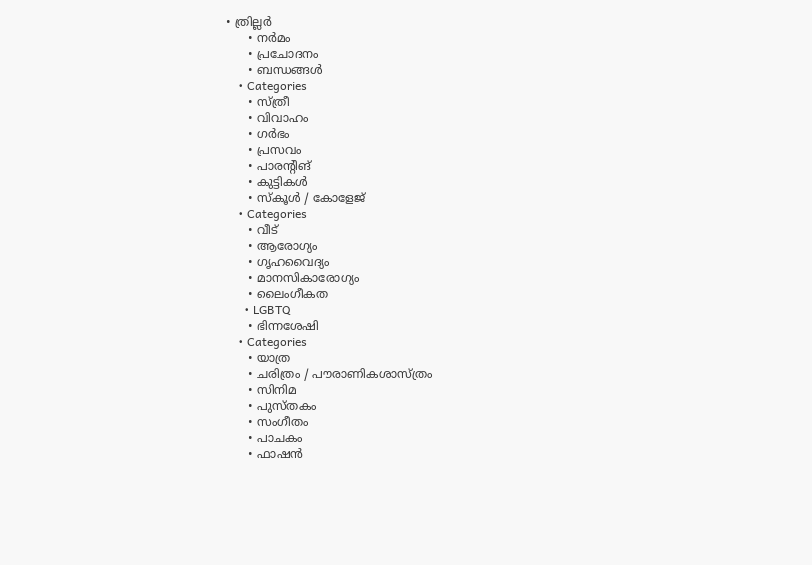• ത്രില്ലർ
      • നര്‍മം
      • പ്രചോദനം
      • ബന്ധങ്ങൾ
    • Categories
      • സ്ത്രീ
      • വിവാഹം
      • ഗർഭം
      • പ്രസവം
      • പാരന്റിങ്
      • കുട്ടികൾ
      • സ്‌കൂൾ / കോളേജ്
    • Categories
      • വീട്
      • ആരോഗ്യം
      • ഗൃഹവൈദ്യം
      • മാനസികാരോഗ്യം
      • ലൈംഗീകത
      • LGBTQ
      • ഭിന്നശേഷി
    • Categories
      • യാത്ര
      • ചരിത്രം / പൗരാണികശാസ്ത്രം
      • സിനിമ
      • പുസ്‌തകം
      • സംഗീതം
      • പാചകം
      • ഫാഷൻ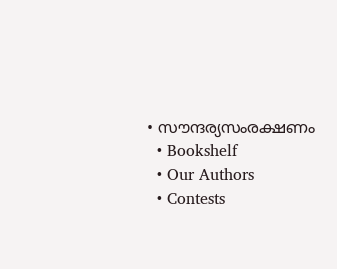• സൗന്ദര്യസംരക്ഷണം
  • Bookshelf
  • Our Authors
  • Contests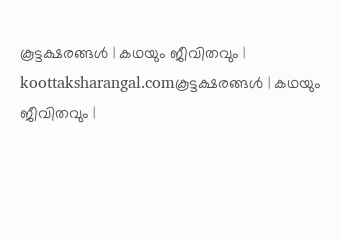കൂട്ടക്ഷരങ്ങൾ | കഥയും ജീവിതവും | koottaksharangal.comകൂട്ടക്ഷരങ്ങൾ | കഥയും ജീവിതവും |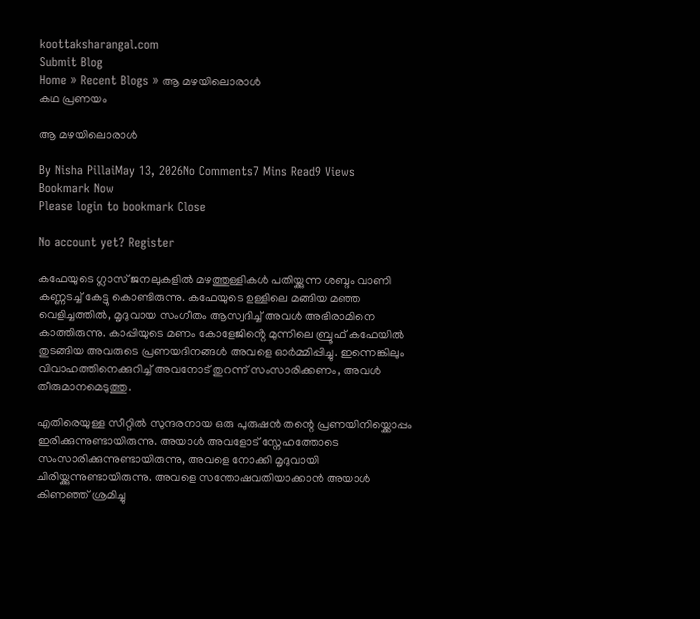koottaksharangal.com
Submit Blog
Home » Recent Blogs » ആ മഴയിലൊരാൾ
കഥ പ്രണയം

ആ മഴയിലൊരാൾ

By Nisha PillaiMay 13, 2026No Comments7 Mins Read9 Views
Bookmark Now
Please login to bookmark Close

No account yet? Register

കഫേയുടെ ഗ്ലാസ് ജനലുകളിൽ മഴത്തുള്ളികൾ പതിയ്ക്കുന്ന ശബ്ദം വാണി കണ്ണടച്ച് കേട്ടു കൊണ്ടിരുന്നു. കഫേയുടെ ഉള്ളിലെ മങ്ങിയ മഞ്ഞ വെളിച്ചത്തിൽ, മൃദുവായ സംഗീതം ആസ്വദിച്ച് അവൾ അഭിരാമിനെ കാത്തിരുന്നു. കാപ്പിയുടെ മണം കോളേജിൻ്റെ മുന്നിലെ ബ്രൂഫ് കഫേയിൽ തുടങ്ങിയ അവരുടെ പ്രണയദിനങ്ങൾ അവളെ ഓർമ്മിപ്പിച്ചു. ഇന്നെങ്കിലും വിവാഹത്തിനെക്കുറിച്ച് അവനോട് തുറന്ന് സംസാരിക്കണം, അവൾ തീരുമാനമെടുത്തു.

എതിരെയുള്ള സീറ്റിൽ സുന്ദരനായ ഒരു പുരുഷൻ തന്റെ പ്രണയിനിയ്ക്കൊപ്പം ഇരിക്കുന്നുണ്ടായിരുന്നു. അയാൾ അവളോട് സ്നേഹത്തോടെ സംസാരിക്കുന്നുണ്ടായിരുന്നു, അവളെ നോക്കി മൃദുവായി ചിരിയ്ക്കുന്നുണ്ടായിരുന്നു. അവളെ സന്തോഷവതിയാക്കാൻ അയാൾ കിണഞ്ഞ് ശ്രമിച്ചു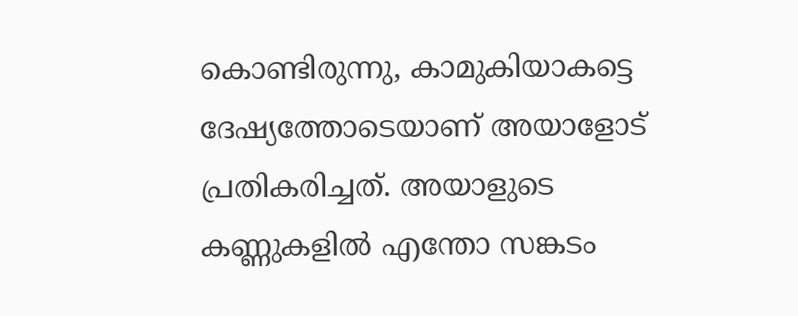കൊണ്ടിരുന്നു, കാമുകിയാകട്ടെ ദേഷ്യത്തോടെയാണ് അയാളോട് പ്രതികരിച്ചത്. അയാളുടെ കണ്ണുകളിൽ എന്തോ സങ്കടം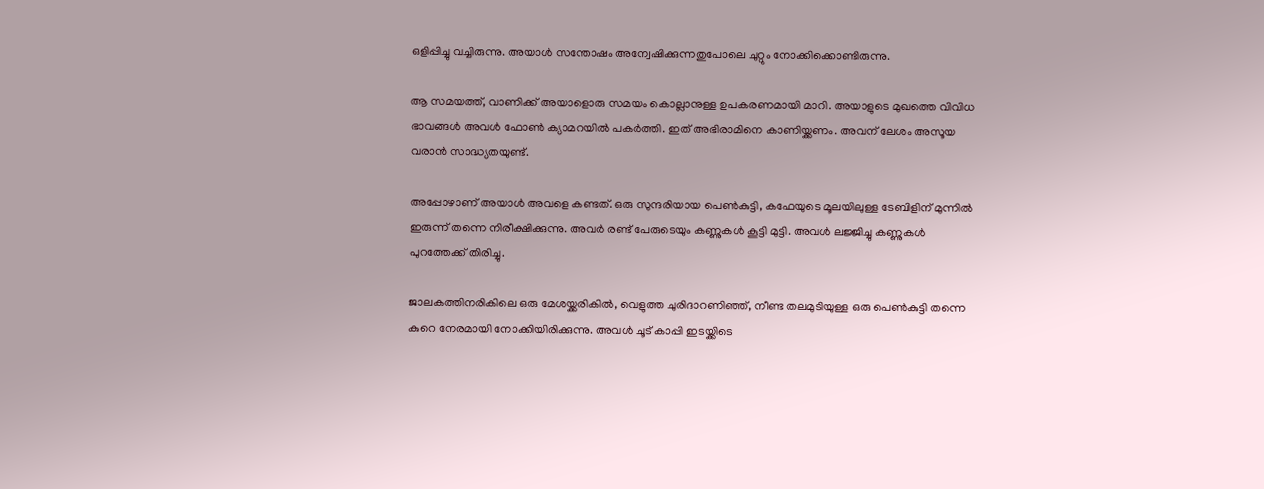ഒളിപ്പിച്ചു വച്ചിരുന്നു. അയാൾ സന്തോഷം അന്വേഷിക്കുന്നതുപോലെ ചുറ്റും നോക്കിക്കൊണ്ടിരുന്നു.

ആ സമയത്ത്, വാണിക്ക് അയാളൊരു സമയം കൊല്ലാനുള്ള ഉപകരണമായി മാറി. അയാളുടെ മുഖത്തെ വിവിധ ഭാവങ്ങൾ അവൾ ഫോൺ ക്യാമറയിൽ പകർത്തി. ഇത് അഭിരാമിനെ കാണിയ്ക്കണം. അവന് ലേശം അസൂയ വരാൻ സാദ്ധ്യതയുണ്ട്.

അപ്പോഴാണ് അയാൾ അവളെ കണ്ടത്. ഒരു സുന്ദരിയായ പെൺകുട്ടി, കഫേയുടെ മൂലയിലുള്ള ടേബിളിന് മുന്നിൽ ഇരുന്ന് തന്നെ നിരീക്ഷിക്കുന്നു. അവർ രണ്ട് പേരുടെയും കണ്ണുകൾ കൂട്ടി മുട്ടി. അവൾ ലജ്ജിച്ചു കണ്ണുകൾ പുറത്തേക്ക് തിരിച്ചു.

ജാലകത്തിനരികിലെ ഒരു മേശയ്ക്കരികിൽ, വെളുത്ത ചുരിദാറണിഞ്ഞ്, നീണ്ട തലമുടിയുള്ള ഒരു പെൺകുട്ടി തന്നെ കുറെ നേരമായി നോക്കിയിരിക്കുന്നു. അവൾ ചൂട് കാപ്പി ഇടയ്ക്കിടെ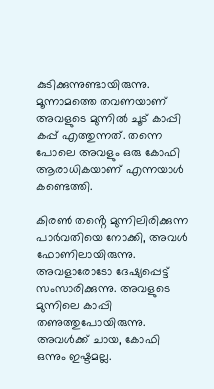കുടിക്കുന്നുണ്ടായിരുന്നു. മൂന്നാമത്തെ തവണയാണ് അവളുടെ മുന്നിൽ ചൂട് കാപ്പി കപ്പ് എത്തുന്നത്. തന്നെ പോലെ അവളും ഒരു കോഫി ആരാധികയാണ് എന്നയാൾ കണ്ടെത്തി.

കിരൺ തൻ്റെ മുന്നിലിരിക്കുന്ന പാർവതിയെ നോക്കി, അവൾ ഫോണിലായിരുന്നു. അവളാരോടോ ദേഷ്യപ്പെട്ട് സംസാരിക്കുന്നു. അവളുടെ മുന്നിലെ കാപ്പി തണുത്തുപോയിരുന്നു. അവൾക്ക് ചായ, കോഫി ഒന്നും ഇഷ്ടമല്ല.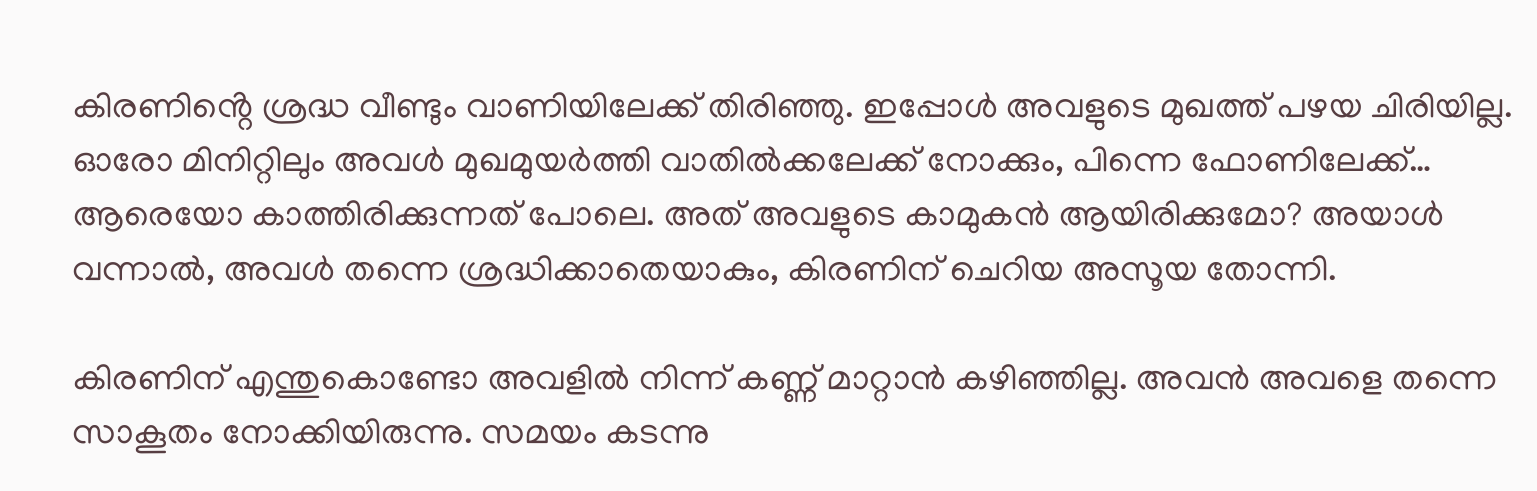കിരണിൻ്റെ ശ്രദ്ധ വീണ്ടും വാണിയിലേക്ക് തിരിഞ്ഞു. ഇപ്പോൾ അവളുടെ മുഖത്ത് പഴയ ചിരിയില്ല. ഓരോ മിനിറ്റിലും അവൾ മുഖമുയർത്തി വാതിൽക്കലേക്ക് നോക്കും, പിന്നെ ഫോണിലേക്ക്… ആരെയോ കാത്തിരിക്കുന്നത് പോലെ. അത് അവളുടെ കാമുകൻ ആയിരിക്കുമോ? അയാൾ വന്നാൽ, അവൾ തന്നെ ശ്രദ്ധിക്കാതെയാകും, കിരണിന് ചെറിയ അസൂയ തോന്നി.

കിരണിന് എന്തുകൊണ്ടോ അവളിൽ നിന്ന് കണ്ണ് മാറ്റാൻ കഴിഞ്ഞില്ല. അവൻ അവളെ തന്നെ സാകൂതം നോക്കിയിരുന്നു. സമയം കടന്നു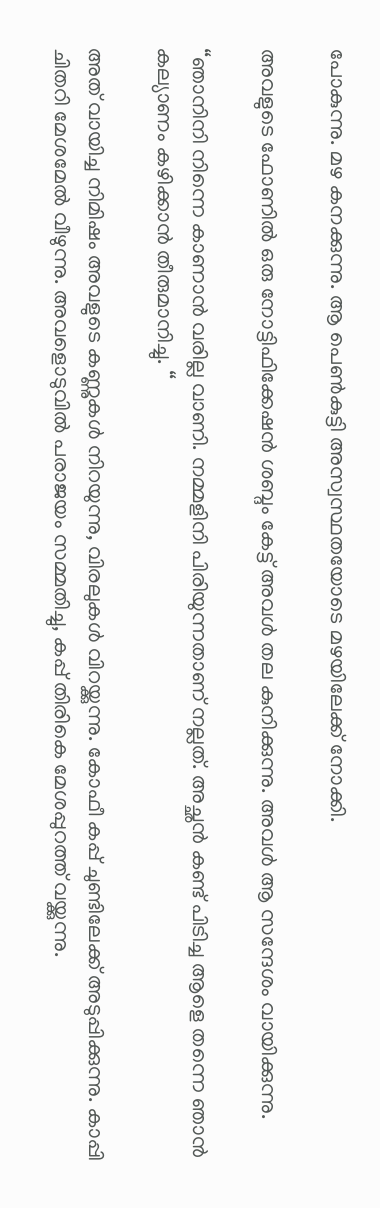പോകുന്നു. മഴ കനക്കുന്നു. ആ പെൺകുട്ടി അസ്വസ്ഥതയോടെ മഴയിലേക്ക് നോക്കി.

അവളുടെ ഫോണിൽ ഒരു നോട്ടിഫിക്കേഷൻ ശബ്ദം കേട്ട് അവൾ തല കുനിക്കുന്നു. അവൾ ആ സന്ദേശം വായിക്കുന്നു.

“ഞാനിനി നിന്നെ കാണാൻ വരില്ല വാണി. നമ്മളിനി പിരിയുന്നതാണ് നല്ലത്. അച്ഛൻ കണ്ട് പിടിച്ച ആളെ തന്നെ ഞാൻ കല്യാണം കഴിക്കാൻ തീരുമാനിച്ചു. “

അത് വായിച്ച നിമിഷം അവളുടെ കണ്ണുകൾ നിറയുന്നു, വിരലുകൾ വിറയ്ക്കുന്നു. കോഫീ കപ്പ് ചുണ്ടിലേക്ക് അടുപ്പിക്കുന്നു. കാപ്പി ചിതറി മേശമേൽ വീഴുന്നു. അവളൊടുവിൽ പരാജയം സമ്മതിച്ചു, കപ്പ് തിരികെ മേശപ്പുറത്ത് വയ്ക്കുന്നു.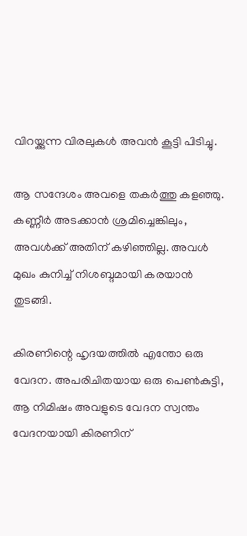വിറയ്ക്കുന്ന വിരലുകൾ അവൻ കൂട്ടി പിടിച്ചു.

ആ സന്ദേശം അവളെ തകർത്തു കളഞ്ഞു. കണ്ണീർ അടക്കാൻ ശ്രമിച്ചെങ്കിലും, അവൾക്ക് അതിന് കഴിഞ്ഞില്ല. അവൾ മുഖം കുനിച്ച് നിശബ്ദമായി കരയാൻ തുടങ്ങി.

കിരണിന്റെ ഹൃദയത്തിൽ എന്തോ ഒരു വേദന. അപരിചിതയായ ഒരു പെൺകുട്ടി, ആ നിമിഷം അവളുടെ വേദന സ്വന്തം വേദനയായി കിരണിന്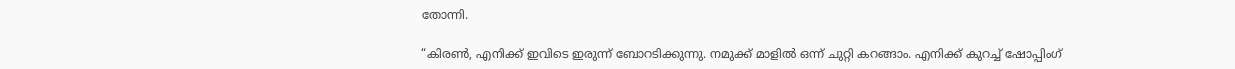തോന്നി.

“കിരൺ, എനിക്ക് ഇവിടെ ഇരുന്ന് ബോറടിക്കുന്നു. നമുക്ക് മാളിൽ ഒന്ന് ചുറ്റി കറങ്ങാം. എനിക്ക് കുറച്ച് ഷോപ്പിംഗ്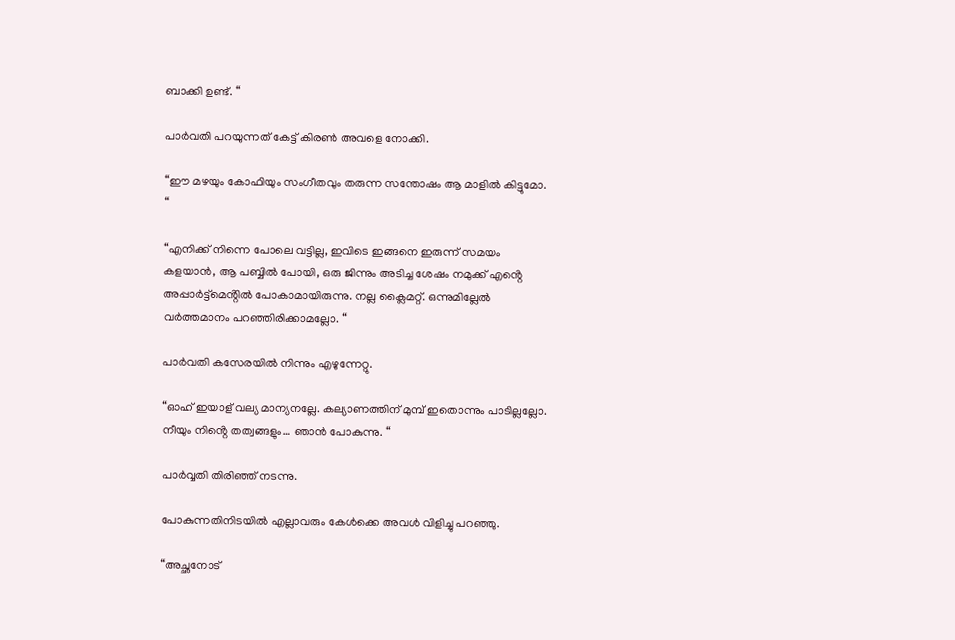ബാക്കി ഉണ്ട്. “

പാർവതി പറയുന്നത് കേട്ട് കിരൺ അവളെ നോക്കി.

“ഈ മഴയും കോഫിയും സംഗീതവും തരുന്ന സന്തോഷം ആ മാളിൽ കിട്ടുമോ. “

“എനിക്ക് നിന്നെ പോലെ വട്ടില്ല, ഇവിടെ ഇങ്ങനെ ഇരുന്ന് സമയം കളയാൻ, ആ പബ്ബിൽ പോയി, ഒരു ജിന്നും അടിച്ച ശേഷം നമുക്ക് എൻ്റെ അപ്പാർട്ട്മെൻ്റിൽ പോകാമായിരുന്നു. നല്ല ക്ലൈമറ്റ്. ഒന്നുമില്ലേൽ വർത്തമാനം പറഞ്ഞിരിക്കാമല്ലോ. “

പാർവതി കസേരയിൽ നിന്നും എഴുന്നേറ്റു.

“ഓഹ് ഇയാള് വല്യ മാന്യനല്ലേ. കല്യാണത്തിന് മുമ്പ് ഇതൊന്നും പാടില്ലല്ലോ. നീയും നിൻ്റെ തത്വങ്ങളും… ഞാൻ പോകുന്നു. “

പാർവ്വതി തിരിഞ്ഞ് നടന്നു.

പോകുന്നതിനിടയിൽ എല്ലാവരും കേൾക്കെ അവൾ വിളിച്ചു പറഞ്ഞു.

“അച്ഛനോട്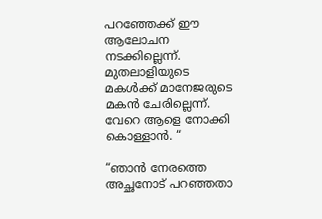പറഞ്ഞേക്ക് ഈ ആലോചന നടക്കില്ലെന്ന്. മുതലാളിയുടെ മകൾക്ക് മാനേജരുടെ മകൻ ചേരില്ലെന്ന്. വേറെ ആളെ നോക്കി കൊള്ളാൻ. “

“ഞാൻ നേരത്തെ അച്ഛനോട് പറഞ്ഞതാ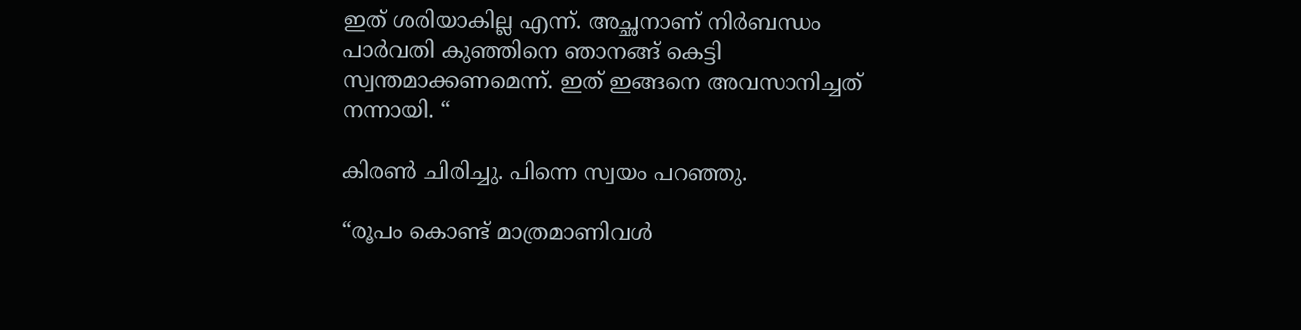ഇത് ശരിയാകില്ല എന്ന്. അച്ഛനാണ് നിർബന്ധം പാർവതി കുഞ്ഞിനെ ഞാനങ്ങ് കെട്ടി സ്വന്തമാക്കണമെന്ന്. ഇത് ഇങ്ങനെ അവസാനിച്ചത് നന്നായി. “

കിരൺ ചിരിച്ചു. പിന്നെ സ്വയം പറഞ്ഞു.

“രൂപം കൊണ്ട് മാത്രമാണിവൾ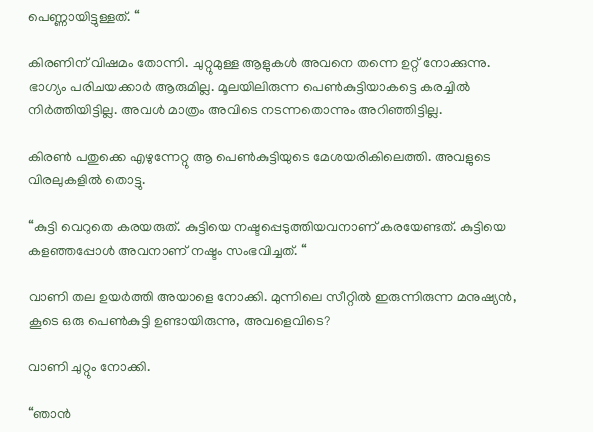പെണ്ണായിട്ടുള്ളത്. “

കിരണിന് വിഷമം തോന്നി. ചുറ്റുമുള്ള ആളുകൾ അവനെ തന്നെ ഉറ്റ് നോക്കുന്നു. ഭാഗ്യം പരിചയക്കാർ ആരുമില്ല. മൂലയിലിരുന്ന പെൺകുട്ടിയാകട്ടെ കരച്ചിൽ നിർത്തിയിട്ടില്ല. അവൾ മാത്രം അവിടെ നടന്നതൊന്നും അറിഞ്ഞിട്ടില്ല.

കിരൺ പതുക്കെ എഴുന്നേറ്റു ആ പെൺകുട്ടിയുടെ മേശയരികിലെത്തി. അവളുടെ വിരലുകളിൽ തൊട്ടു.

“കുട്ടി വെറുതെ കരയരുത്. കുട്ടിയെ നഷ്ടപ്പെടുത്തിയവനാണ് കരയേണ്ടത്. കുട്ടിയെ കളഞ്ഞപ്പോൾ അവനാണ് നഷ്ടം സംഭവിച്ചത്. “

വാണി തല ഉയർത്തി അയാളെ നോക്കി. മുന്നിലെ സീറ്റിൽ ഇരുന്നിരുന്ന മനുഷ്യൻ, കൂടെ ഒരു പെൺകുട്ടി ഉണ്ടായിരുന്നു, അവളെവിടെ?

വാണി ചുറ്റും നോക്കി.

“ഞാൻ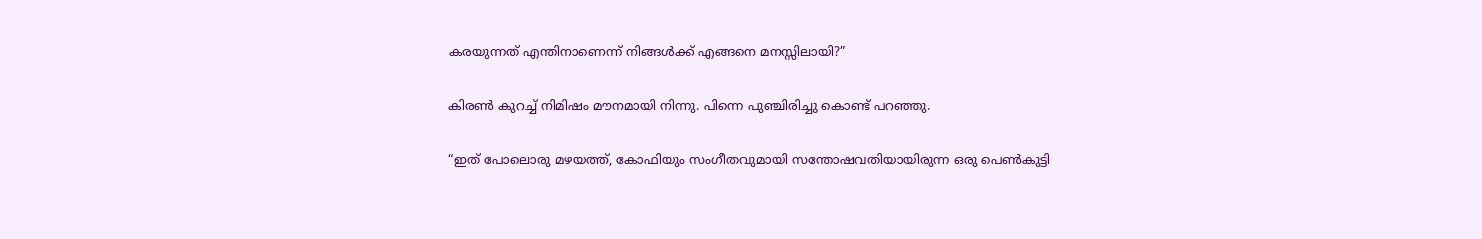കരയുന്നത് എന്തിനാണെന്ന് നിങ്ങൾക്ക് എങ്ങനെ മനസ്സിലായി?”

കിരൺ കുറച്ച് നിമിഷം മൗനമായി നിന്നു. പിന്നെ പുഞ്ചിരിച്ചു കൊണ്ട് പറഞ്ഞു.

“ഇത് പോലൊരു മഴയത്ത്, കോഫിയും സംഗീതവുമായി സന്തോഷവതിയായിരുന്ന ഒരു പെൺകുട്ടി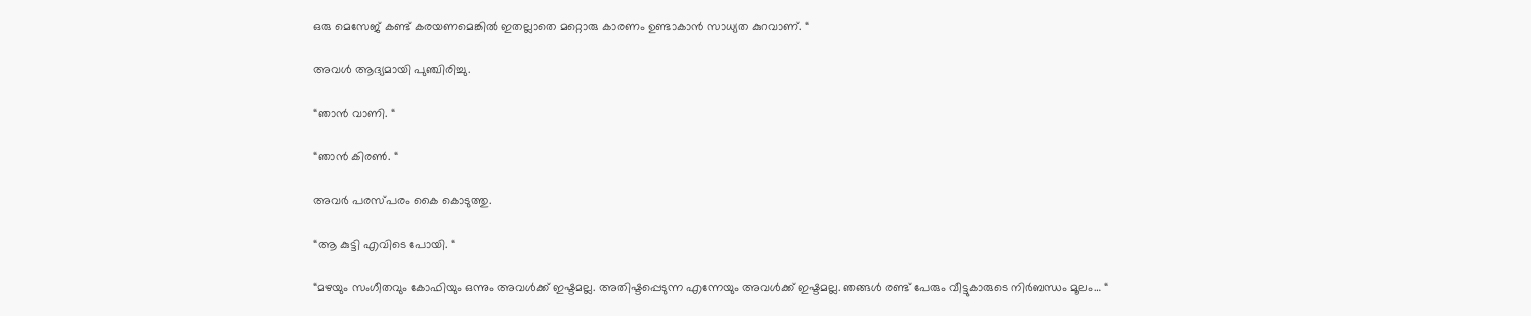ഒരു മെസേജ് കണ്ട് കരയണമെങ്കിൽ ഇതല്ലാതെ മറ്റൊരു കാരണം ഉണ്ടാകാൻ സാധ്യത കുറവാണ്. “

അവൾ ആദ്യമായി പുഞ്ചിരിച്ചു.

“ഞാൻ വാണി. “

“ഞാൻ കിരൺ. “

അവർ പരസ്പരം കൈ കൊടുത്തു.

“ആ കുട്ടി എവിടെ പോയി. “

“മഴയും സംഗീതവും കോഫിയും ഒന്നും അവൾക്ക് ഇഷ്ടമല്ല. അതിഷ്ടപ്പെടുന്ന എന്നേയും അവൾക്ക് ഇഷ്ടമല്ല. ഞങ്ങൾ രണ്ട് പേരും വീട്ടുകാരുടെ നിർബന്ധം മൂലം… “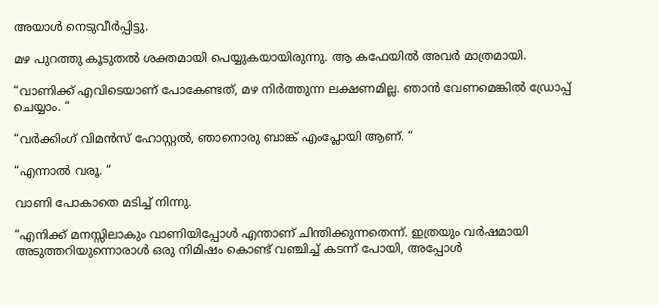അയാൾ നെടുവീർപ്പിട്ടു.

മഴ പുറത്തു കൂടുതൽ ശക്തമായി പെയ്യുകയായിരുന്നു. ആ കഫേയിൽ അവർ മാത്രമായി.

“വാണിക്ക് എവിടെയാണ് പോകേണ്ടത്, മഴ നിർത്തുന്ന ലക്ഷണമില്ല. ഞാൻ വേണമെങ്കിൽ ഡ്രോപ്പ് ചെയ്യാം. “

“വർക്കിംഗ് വിമൻസ് ഹോസ്റ്റൽ, ഞാനൊരു ബാങ്ക് എംപ്ലോയി ആണ്. “

“എന്നാൽ വരൂ. “

വാണി പോകാതെ മടിച്ച് നിന്നു.

“എനിക്ക് മനസ്സിലാകും വാണിയിപ്പോൾ എന്താണ് ചിന്തിക്കുന്നതെന്ന്. ഇത്രയും വർഷമായി അടുത്തറിയുന്നൊരാൾ ഒരു നിമിഷം കൊണ്ട് വഞ്ചിച്ച് കടന്ന് പോയി, അപ്പോൾ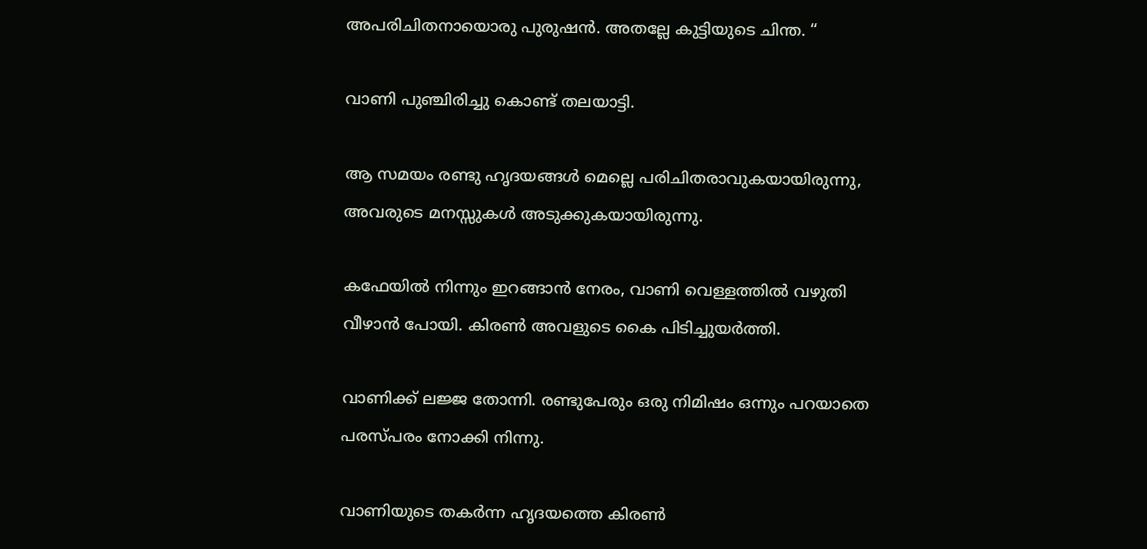അപരിചിതനായൊരു പുരുഷൻ. അതല്ലേ കുട്ടിയുടെ ചിന്ത. “

വാണി പുഞ്ചിരിച്ചു കൊണ്ട് തലയാട്ടി.

ആ സമയം രണ്ടു ഹൃദയങ്ങൾ മെല്ലെ പരിചിതരാവുകയായിരുന്നു, അവരുടെ മനസ്സുകൾ അടുക്കുകയായിരുന്നു.

കഫേയിൽ നിന്നും ഇറങ്ങാൻ നേരം, വാണി വെള്ളത്തിൽ വഴുതി വീഴാൻ പോയി. കിരൺ അവളുടെ കൈ പിടിച്ചുയർത്തി.

വാണിക്ക് ലജ്ജ തോന്നി. രണ്ടുപേരും ഒരു നിമിഷം ഒന്നും പറയാതെ പരസ്പരം നോക്കി നിന്നു.

വാണിയുടെ തകർന്ന ഹൃദയത്തെ കിരൺ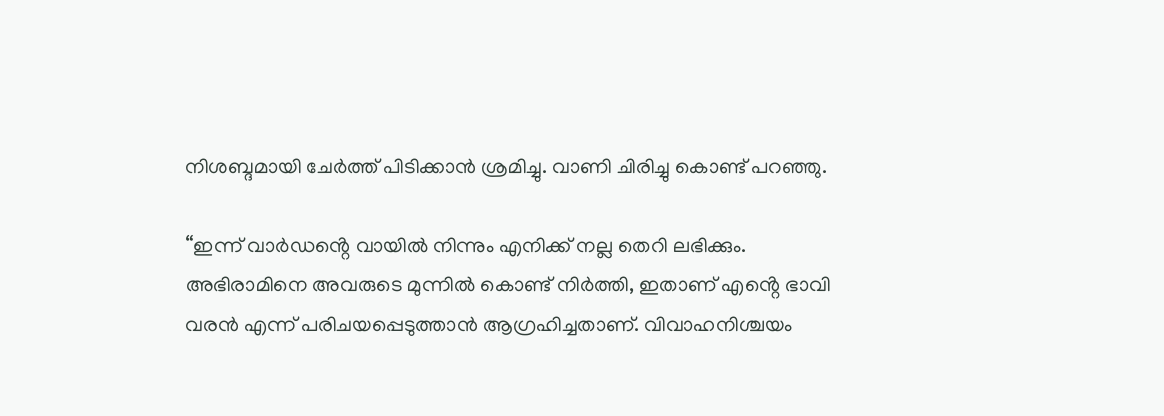നിശബ്ദമായി ചേർത്ത് പിടിക്കാൻ ശ്രമിച്ചു. വാണി ചിരിച്ചു കൊണ്ട് പറഞ്ഞു.

“ഇന്ന് വാർഡൻ്റെ വായിൽ നിന്നും എനിക്ക് നല്ല തെറി ലഭിക്കും. അഭിരാമിനെ അവരുടെ മുന്നിൽ കൊണ്ട് നിർത്തി, ഇതാണ് എൻ്റെ ഭാവി വരൻ എന്ന് പരിചയപ്പെടുത്താൻ ആഗ്രഹിച്ചതാണ്. വിവാഹനിശ്ചയം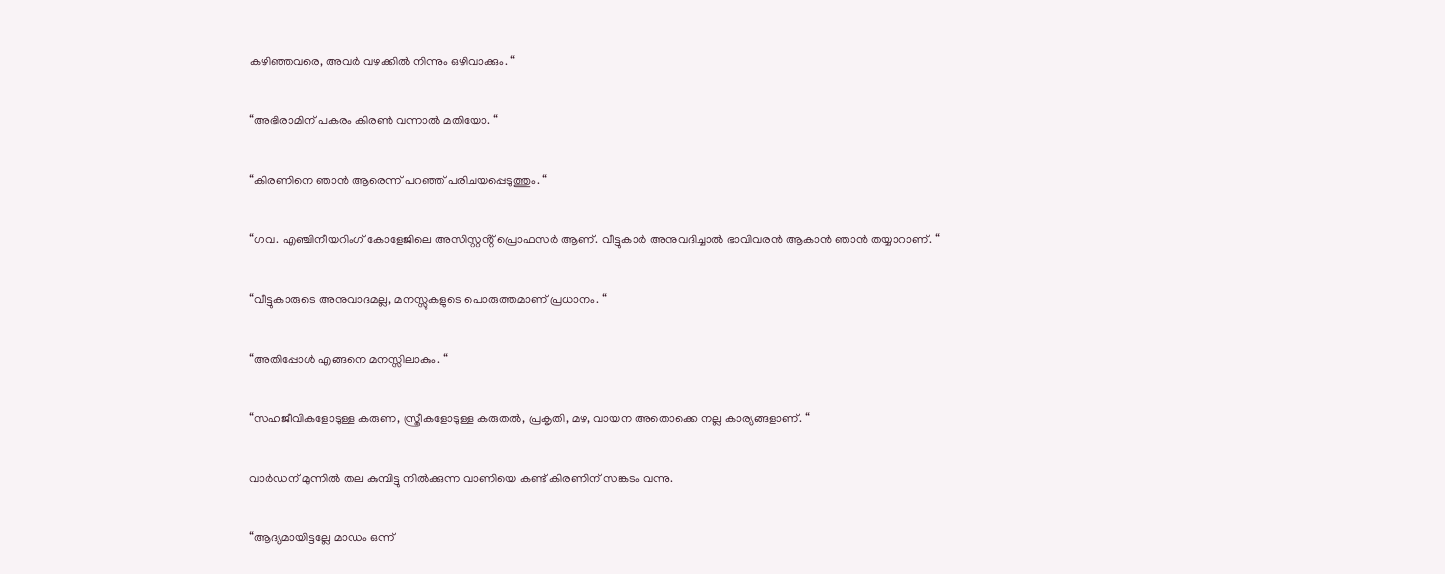കഴിഞ്ഞവരെ, അവർ വഴക്കിൽ നിന്നും ഒഴിവാക്കും. “

“അഭിരാമിന് പകരം കിരൺ വന്നാൽ മതിയോ. “

“കിരണിനെ ഞാൻ ആരെന്ന് പറഞ്ഞ് പരിചയപ്പെടുത്തും. “

“ഗവ. എഞ്ചിനീയറിംഗ് കോളേജിലെ അസിസ്റ്റൻ്റ് പ്രൊഫസർ ആണ്. വീട്ടുകാർ അനുവദിച്ചാൽ ഭാവിവരൻ ആകാൻ ഞാൻ തയ്യാറാണ്. “

“വീട്ടുകാരുടെ അനുവാദമല്ല, മനസ്സുകളുടെ പൊരുത്തമാണ് പ്രധാനം. “

“അതിപ്പോൾ എങ്ങനെ മനസ്സിലാകും. “

“സഹജീവികളോടുള്ള കരുണ, സ്ത്രീകളോടുള്ള കരുതൽ, പ്രകൃതി, മഴ, വായന അതൊക്കെ നല്ല കാര്യങ്ങളാണ്. “

വാർഡന് മുന്നിൽ തല കുമ്പിട്ടു നിൽക്കുന്ന വാണിയെ കണ്ട് കിരണിന് സങ്കടം വന്നു.

“ആദ്യമായിട്ടല്ലേ മാഡം ഒന്ന്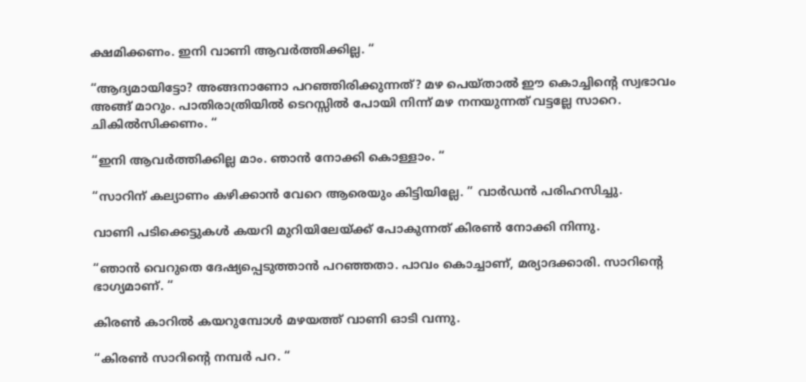ക്ഷമിക്കണം. ഇനി വാണി ആവർത്തിക്കില്ല. “

“ആദ്യമായിട്ടോ? അങ്ങനാണോ പറഞ്ഞിരിക്കുന്നത്? മഴ പെയ്താൽ ഈ കൊച്ചിൻ്റെ സ്വഭാവം അങ്ങ് മാറും. പാതിരാത്രിയിൽ ടെറസ്സിൽ പോയി നിന്ന് മഴ നനയുന്നത് വട്ടല്ലേ സാറെ. ചികിൽസിക്കണം. “

“ഇനി ആവർത്തിക്കില്ല മാം. ഞാൻ നോക്കി കൊള്ളാം. “

“സാറിന് കല്യാണം കഴിക്കാൻ വേറെ ആരെയും കിട്ടിയില്ലേ. ” വാർഡൻ പരിഹസിച്ചു.

വാണി പടിക്കെട്ടുകൾ കയറി മുറിയിലേയ്ക്ക് പോകുന്നത് കിരൺ നോക്കി നിന്നു.

“ഞാൻ വെറുതെ ദേഷ്യപ്പെടുത്താൻ പറഞ്ഞതാ. പാവം കൊച്ചാണ്, മര്യാദക്കാരി. സാറിൻ്റെ ഭാഗ്യമാണ്. “

കിരൺ കാറിൽ കയറുമ്പോൾ മഴയത്ത് വാണി ഓടി വന്നു.

“കിരൺ സാറിൻ്റെ നമ്പർ പറ. “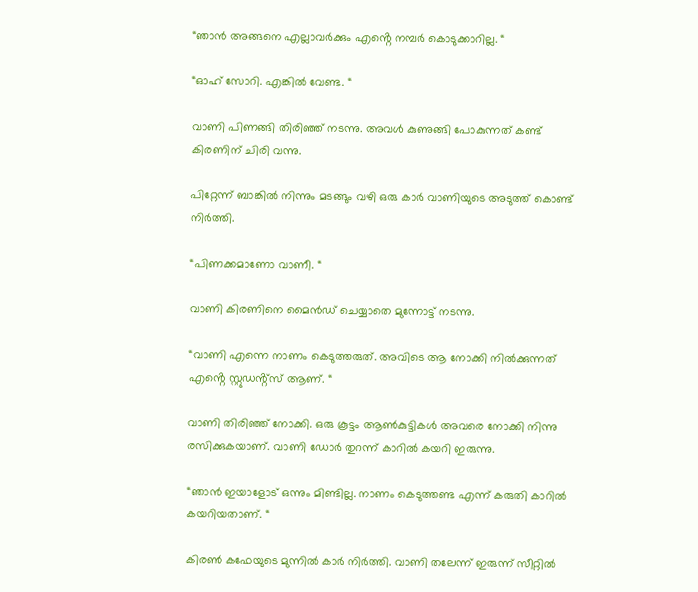“ഞാൻ അങ്ങനെ എല്ലാവർക്കും എൻ്റെ നമ്പർ കൊടുക്കാറില്ല. “

“ഓഹ് സോറി. എങ്കിൽ വേണ്ട. “

വാണി പിണങ്ങി തിരിഞ്ഞ് നടന്നു. അവൾ കുണുങ്ങി പോകുന്നത് കണ്ട് കിരണിന് ചിരി വന്നു.

പിറ്റേന്ന് ബാങ്കിൽ നിന്നും മടങ്ങും വഴി ഒരു കാർ വാണിയുടെ അടുത്ത് കൊണ്ട് നിർത്തി.

“പിണക്കമാണോ വാണീ. “

വാണി കിരണിനെ മൈൻഡ് ചെയ്യാതെ മുന്നോട്ട് നടന്നു.

“വാണി എന്നെ നാണം കെടുത്തരുത്. അവിടെ ആ നോക്കി നിൽക്കുന്നത് എൻ്റെ സ്റ്റുഡൻ്റ്സ് ആണ്. “

വാണി തിരിഞ്ഞ് നോക്കി. ഒരു കൂട്ടം ആൺകുട്ടികൾ അവരെ നോക്കി നിന്നു രസിക്കുകയാണ്. വാണി ഡോർ തുറന്ന് കാറിൽ കയറി ഇരുന്നു.

“ഞാൻ ഇയാളോട് ഒന്നും മിണ്ടില്ല. നാണം കെടുത്തണ്ട എന്ന് കരുതി കാറിൽ കയറിയതാണ്. “

കിരൺ കഫേയുടെ മുന്നിൽ കാർ നിർത്തി. വാണി തലേന്ന് ഇരുന്ന് സീറ്റിൽ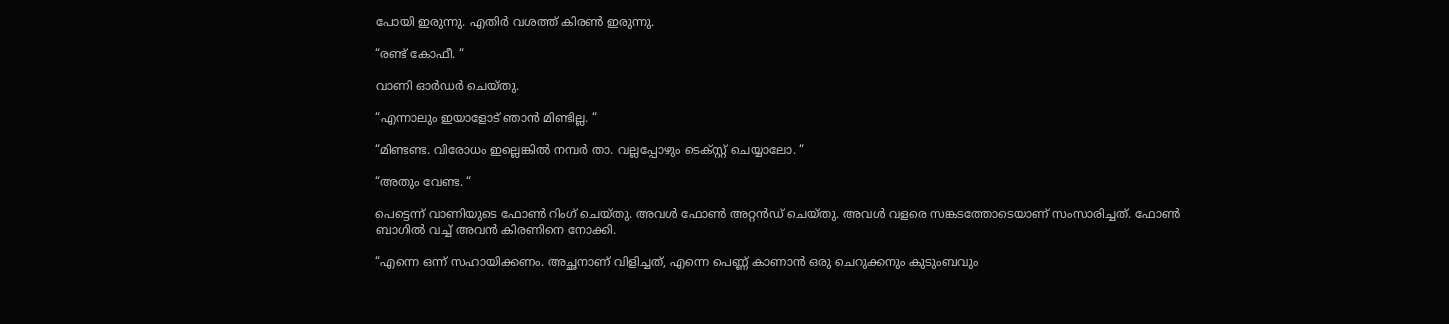പോയി ഇരുന്നു. എതിർ വശത്ത് കിരൺ ഇരുന്നു.

“രണ്ട് കോഫീ. “

വാണി ഓർഡർ ചെയ്തു.

“എന്നാലും ഇയാളോട് ഞാൻ മിണ്ടില്ല. “

“മിണ്ടണ്ട. വിരോധം ഇല്ലെങ്കിൽ നമ്പർ താ. വല്ലപ്പോഴും ടെക്സ്റ്റ് ചെയ്യാലോ. “

“അതും വേണ്ട. “

പെട്ടെന്ന് വാണിയുടെ ഫോൺ റിംഗ് ചെയ്തു. അവൾ ഫോൺ അറ്റൻഡ് ചെയ്തു. അവൾ വളരെ സങ്കടത്തോടെയാണ് സംസാരിച്ചത്. ഫോൺ ബാഗിൽ വച്ച് അവൻ കിരണിനെ നോക്കി.

“എന്നെ ഒന്ന് സഹായിക്കണം. അച്ഛനാണ് വിളിച്ചത്, എന്നെ പെണ്ണ് കാണാൻ ഒരു ചെറുക്കനും കുടുംബവും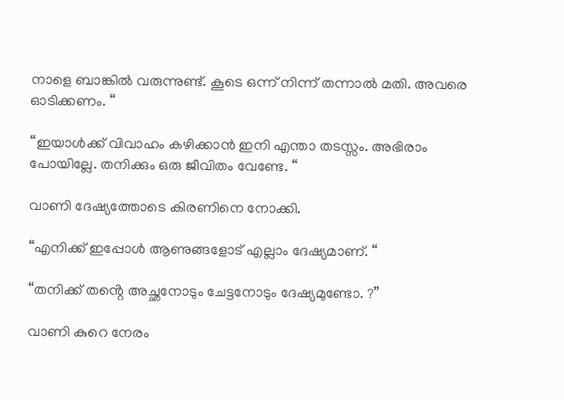നാളെ ബാങ്കിൽ വരുന്നുണ്ട്. കൂടെ ഒന്ന് നിന്ന് തന്നാൽ മതി. അവരെ ഓടിക്കണം. “

“ഇയാൾക്ക് വിവാഹം കഴിക്കാൻ ഇനി എന്താ തടസ്സം. അഭിരാം പോയില്ലേ. തനിക്കും ഒരു ജീവിതം വേണ്ടേ. “

വാണി ദേഷ്യത്തോടെ കിരണിനെ നോക്കി.

“എനിക്ക് ഇപ്പോൾ ആണുങ്ങളോട് എല്ലാം ദേഷ്യമാണ്. “

“തനിക്ക് തൻ്റെ അച്ഛനോടും ചേട്ടനോടും ദേഷ്യമുണ്ടോ. ?”

വാണി കുറെ നേരം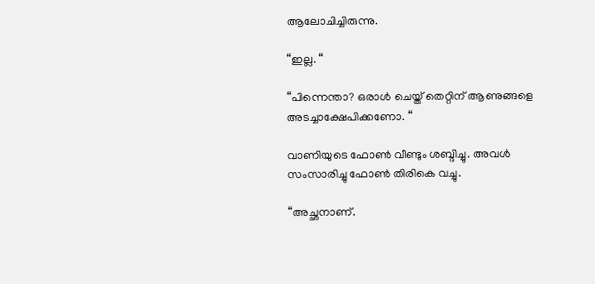ആലോചിച്ചിരുന്നു.

“ഇല്ല. “

“പിന്നെന്താ? ഒരാൾ ചെയ്ത് തെറ്റിന് ആണുങ്ങളെ അടച്ചാക്ഷേപിക്കണോ. “

വാണിയുടെ ഫോൺ വീണ്ടും ശബ്ദിച്ചു. അവൾ സംസാരിച്ചു ഫോൺ തിരികെ വച്ചു.

“അച്ഛനാണ്.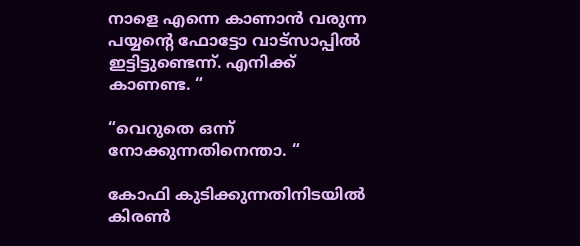നാളെ എന്നെ കാണാൻ വരുന്ന പയ്യൻ്റെ ഫോട്ടോ വാട്സാപ്പിൽ ഇട്ടിട്ടുണ്ടെന്ന്. എനിക്ക് കാണണ്ട. “

“വെറുതെ ഒന്ന് നോക്കുന്നതിനെന്താ. “

കോഫി കുടിക്കുന്നതിനിടയിൽ കിരൺ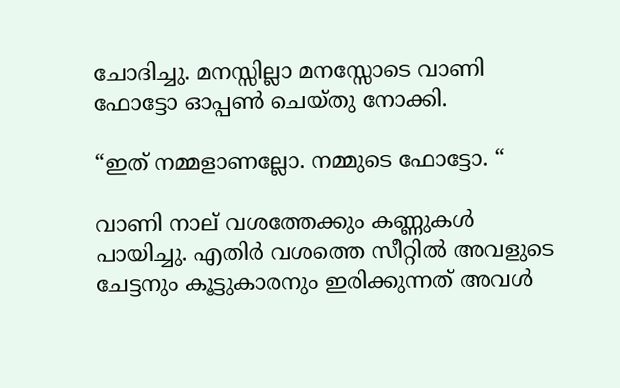ചോദിച്ചു. മനസ്സില്ലാ മനസ്സോടെ വാണി ഫോട്ടോ ഓപ്പൺ ചെയ്തു നോക്കി.

“ഇത് നമ്മളാണല്ലോ. നമ്മുടെ ഫോട്ടോ. “

വാണി നാല് വശത്തേക്കും കണ്ണുകൾ പായിച്ചു. എതിർ വശത്തെ സീറ്റിൽ അവളുടെ ചേട്ടനും കൂട്ടുകാരനും ഇരിക്കുന്നത് അവൾ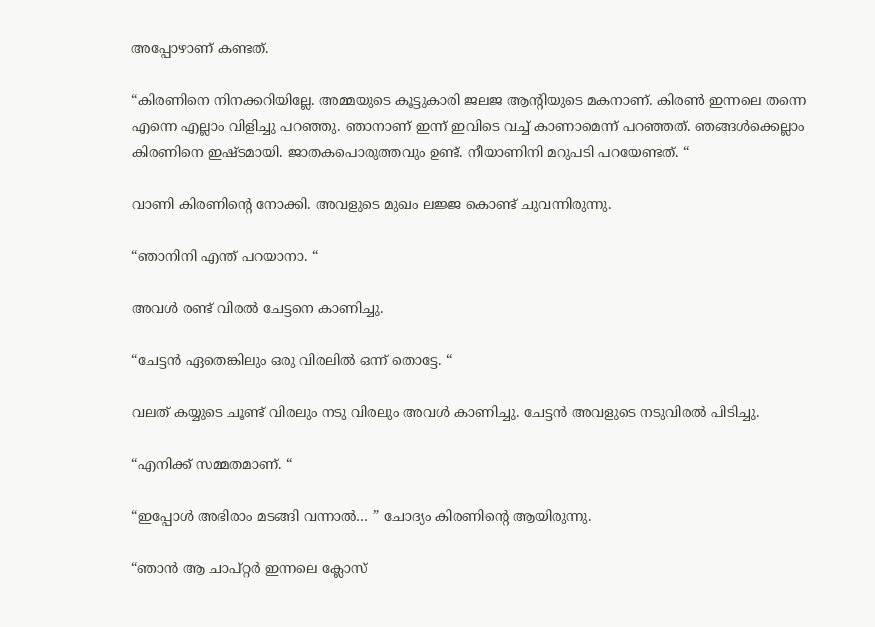അപ്പോഴാണ് കണ്ടത്.

“കിരണിനെ നിനക്കറിയില്ലേ. അമ്മയുടെ കൂട്ടുകാരി ജലജ ആൻ്റിയുടെ മകനാണ്. കിരൺ ഇന്നലെ തന്നെ എന്നെ എല്ലാം വിളിച്ചു പറഞ്ഞു. ഞാനാണ് ഇന്ന് ഇവിടെ വച്ച് കാണാമെന്ന് പറഞ്ഞത്. ഞങ്ങൾക്കെല്ലാം കിരണിനെ ഇഷ്ടമായി. ജാതകപൊരുത്തവും ഉണ്ട്. നീയാണിനി മറുപടി പറയേണ്ടത്. “

വാണി കിരണിൻ്റെ നോക്കി. അവളുടെ മുഖം ലജ്ജ കൊണ്ട് ചുവന്നിരുന്നു.

“ഞാനിനി എന്ത് പറയാനാ. “

അവൾ രണ്ട് വിരൽ ചേട്ടനെ കാണിച്ചു.

“ചേട്ടൻ ഏതെങ്കിലും ഒരു വിരലിൽ ഒന്ന് തൊട്ടേ. “

വലത് കയ്യുടെ ചൂണ്ട് വിരലും നടു വിരലും അവൾ കാണിച്ചു. ചേട്ടൻ അവളുടെ നടുവിരൽ പിടിച്ചു.

“എനിക്ക് സമ്മതമാണ്. “

“ഇപ്പോൾ അഭിരാം മടങ്ങി വന്നാൽ… ” ചോദ്യം കിരണിൻ്റെ ആയിരുന്നു.

“ഞാൻ ആ ചാപ്റ്റർ ഇന്നലെ ക്ലോസ്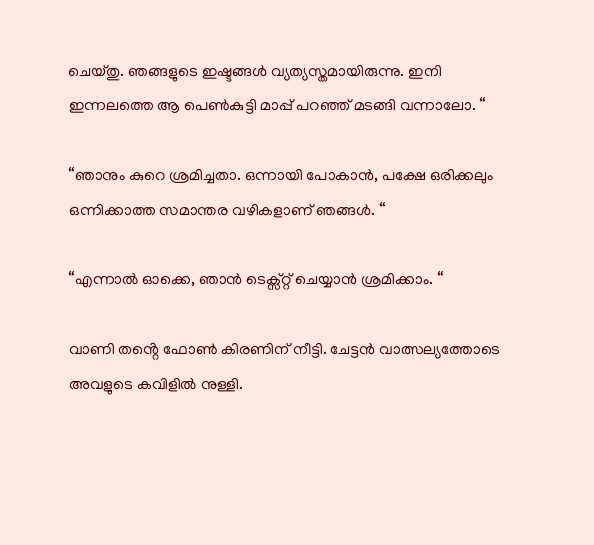ചെയ്തു. ഞങ്ങളുടെ ഇഷ്ടങ്ങൾ വ്യത്യസ്തമായിരുന്നു. ഇനി ഇന്നലത്തെ ആ പെൺകുട്ടി മാപ്പ് പറഞ്ഞ് മടങ്ങി വന്നാലോ. “

“ഞാനും കുറെ ശ്രമിച്ചതാ. ഒന്നായി പോകാൻ, പക്ഷേ ഒരിക്കലും ഒന്നിക്കാത്ത സമാന്തര വഴികളാണ് ഞങ്ങൾ. “

“എന്നാൽ ഓക്കെ, ഞാൻ ടെക്സ്റ്റ് ചെയ്യാൻ ശ്രമിക്കാം. “

വാണി തൻ്റെ ഫോൺ കിരണിന് നീട്ടി. ചേട്ടൻ വാത്സല്യത്തോടെ അവളുടെ കവിളിൽ നുള്ളി.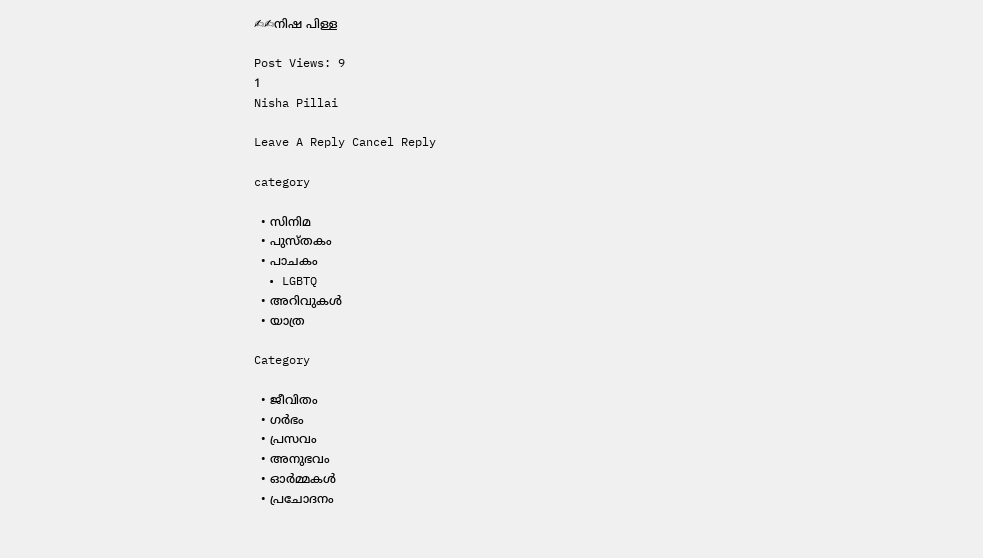✍✍നിഷ പിള്ള

Post Views: 9
1
Nisha Pillai

Leave A Reply Cancel Reply

category

  • സിനിമ
  • പുസ്‌തകം
  • പാചകം
  • LGBTQ
  • അറിവുകൾ
  • യാത്ര

Category

  • ജീവിതം
  • ഗർഭം
  • പ്രസവം
  • അനുഭവം
  • ഓർമ്മകൾ
  • പ്രചോദനം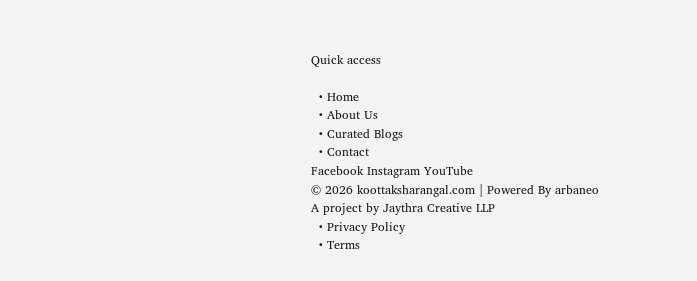Quick access

  • Home
  • About Us
  • Curated Blogs
  • Contact
Facebook Instagram YouTube
© 2026 koottaksharangal.com | Powered By arbaneo
A project by Jaythra Creative LLP
  • Privacy Policy
  • Terms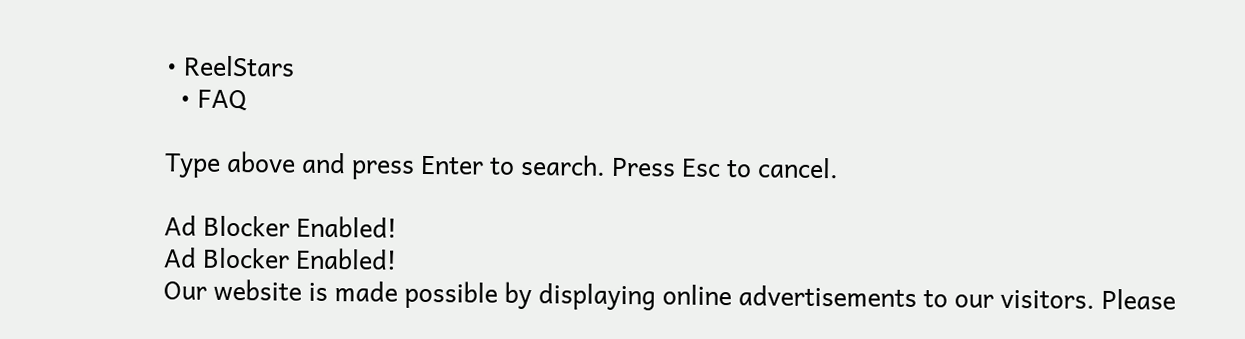• ReelStars
  • FAQ

Type above and press Enter to search. Press Esc to cancel.

Ad Blocker Enabled!
Ad Blocker Enabled!
Our website is made possible by displaying online advertisements to our visitors. Please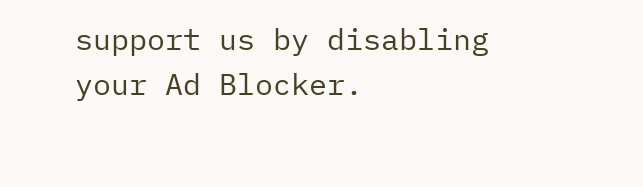support us by disabling your Ad Blocker.